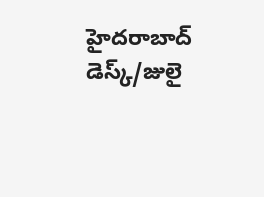హైదరాబాద్ డెస్క్/జులై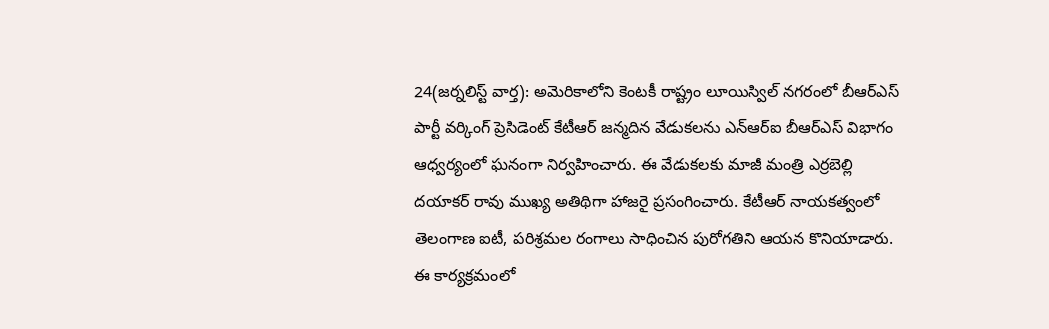24(జర్నలిస్ట్ వార్త): అమెరికాలోని కెంటకీ రాష్ట్రం లూయిస్విల్ నగరంలో బీఆర్ఎస్ పార్టీ వర్కింగ్ ప్రెసిడెంట్ కేటీఆర్ జన్మదిన వేడుకలను ఎన్ఆర్ఐ బీఆర్ఎస్ విభాగం ఆధ్వర్యంలో ఘనంగా నిర్వహించారు. ఈ వేడుకలకు మాజీ మంత్రి ఎర్రబెల్లి దయాకర్ రావు ముఖ్య అతిథిగా హాజరై ప్రసంగించారు. కేటీఆర్ నాయకత్వంలో తెలంగాణ ఐటీ, పరిశ్రమల రంగాలు సాధించిన పురోగతిని ఆయన కొనియాడారు. ఈ కార్యక్రమంలో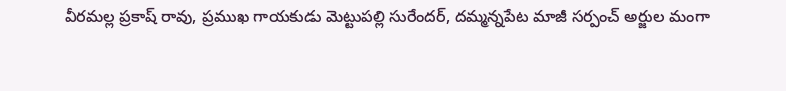వీరమల్ల ప్రకాష్ రావు, ప్రముఖ గాయకుడు మెట్టుపల్లి సురేందర్, దమ్మన్నపేట మాజీ సర్పంచ్ అర్జుల మంగా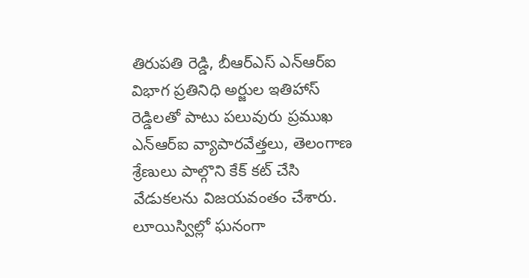తిరుపతి రెడ్డి, బీఆర్ఎస్ ఎన్ఆర్ఐ విభాగ ప్రతినిధి అర్జుల ఇతిహాస్ రెడ్డిలతో పాటు పలువురు ప్రముఖ ఎన్ఆర్ఐ వ్యాపారవేత్తలు, తెలంగాణ శ్రేణులు పాల్గొని కేక్ కట్ చేసి వేడుకలను విజయవంతం చేశారు.
లూయిస్విల్లో ఘనంగా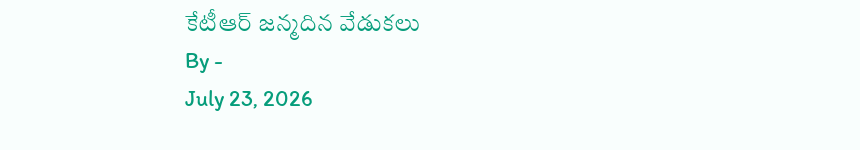కేటీఆర్ జన్మదిన వేడుకలు
By -
July 23, 2026